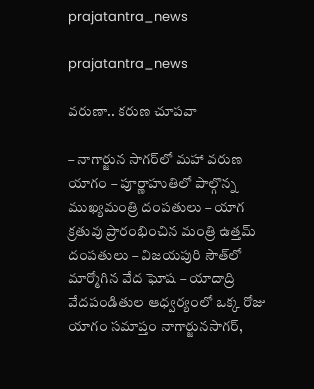prajatantra_news

prajatantra_news

వరుణా.. కరుణ చూపవా

– నాగార్జున సాగర్‌లో మహా వరుణ యాగం – పూర్ణాహుతిలో పాల్గొన్న ముఖ్యమంత్రి దంపతులు – యాగ క్రతువు ప్రారంభించిన మంత్రి ఉత్తమ్ దంపతులు – విజయపురి సౌత్‌లో మార్మోగిన వేద ఘోష – యాదాద్రి వేదపండితుల ఆధ్వర్యంలో ఒక్క రోజు యాగం సమాప్తం నాగార్జునసాగర్,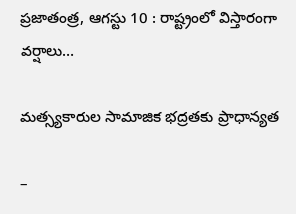ప్రజాతంత్ర, ఆగస్టు 10 : రాష్ట్రంలో విస్తారంగా వర్షాలు…

మత్స్యకారుల సామాజిక భద్రతకు ప్రాధాన్యత

–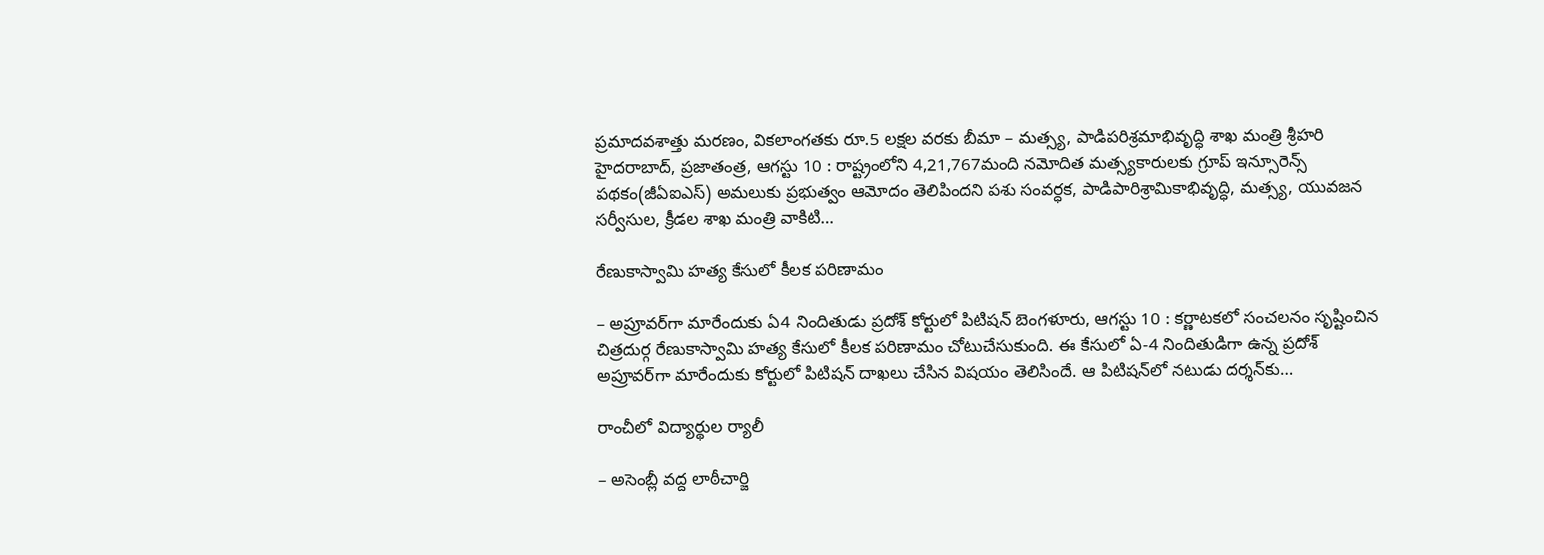ప్రమాదవశాత్తు మరణం, వికలాంగతకు రూ.5 లక్షల వరకు బీమా – మత్స్య, పాడిపరిశ్రమాభివృద్ధి శాఖ మంత్రి శ్రీహరి హైదరాబాద్, ప్రజాతంత్ర, ఆగస్టు 10 : రాష్ట్రంలోని 4,21,767మంది నమోదిత మత్స్యకారులకు గ్రూప్ ఇన్సూరెన్స్ పథకం(జీఏఐఎస్) అమలుకు ప్రభుత్వం ఆమోదం తెలిపిందని పశు సంవర్ధక, పాడిపారిశ్రామికాభివృద్ధి, మత్స్య, యువజన సర్వీసుల, క్రీడల శాఖ మంత్రి వాకిటి…

రేణుకాస్వామి హత్య కేసులో కీలక పరిణామం

– అప్రూవర్‌గా మారేందుకు ఏ4 నిందితుడు ప్రదోశ్ కోర్టులో పిటిషన్ బెంగళూరు, ఆగస్టు 10 : కర్ణాటకలో సంచలనం సృష్టించిన చిత్రదుర్గ రేణుకాస్వామి హత్య కేసులో కీలక పరిణామం చోటుచేసుకుంది. ఈ కేసులో ఏ-4 నిందితుడిగా ఉన్న ప్రదోశ్ అప్రూవర్‌గా మారేందుకు కోర్టులో పిటిషన్ దాఖలు చేసిన విషయం తెలిసిందే. ఆ పిటిషన్‌లో నటుడు దర్శన్‌కు…

రాంచీలో విద్యార్థుల ర్యాలీ

– అసెంబ్లీ వ‌ద్ద‌ లాఠీచార్జి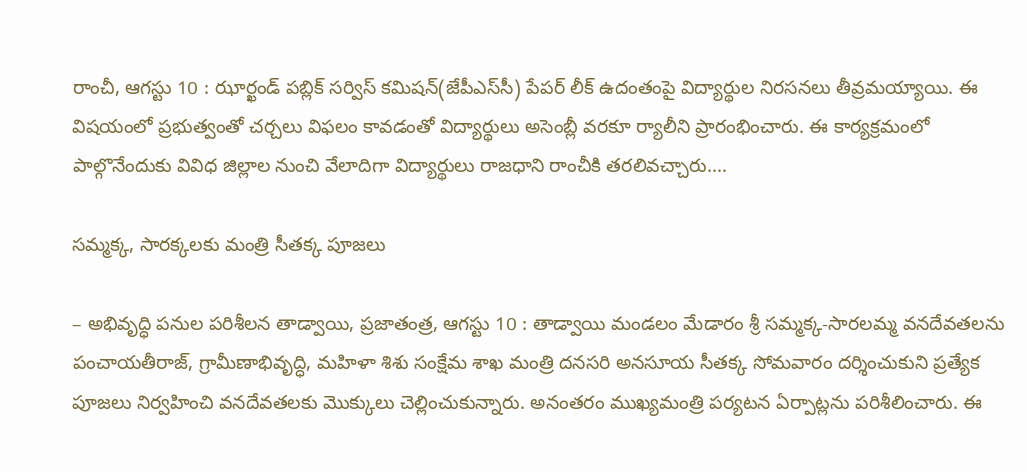రాంచీ, ఆగస్టు 10 : ఝార్ఖండ్ పబ్లిక్ సర్విస్ కమిషన్(జేపీఎస్‌సీ) పేపర్ లీక్ ఉదంతంపై విద్యార్థుల నిరసనలు తీవ్రమయ్యాయి. ఈ విషయంలో ప్రభుత్వంతో చర్చలు విఫలం కావడంతో విద్యార్థులు అసెంబ్లీ వరకూ ర్యాలీని ప్రారంభించారు. ఈ కార్యక్రమంలో పాల్గొనేందుకు వివిధ జిల్లాల నుంచి వేలాదిగా విద్యార్థులు రాజధాని రాంచీకి తరలివచ్చారు.…

సమ్మక్క, సారక్కలకు మంత్రి సీతక్క పూజలు

– అభివృద్ధి పనుల పరిశీలన తాడ్వాయి, ప్రజాతంత్ర, ఆగస్టు 10 : తాడ్వాయి మండలం మేడారం శ్రీ సమ్మక్క-సారలమ్మ వనదేవతలను పంచాయతీరాజ్, గ్రామీణాభివృద్ధి, మహిళా శిశు సంక్షేమ శాఖ మంత్రి దనసరి అనసూయ సీతక్క సోమవారం దర్శించుకుని ప్రత్యేక పూజలు నిర్వహించి వనదేవతలకు మొక్కులు చెల్లించుకున్నారు. అనంతరం ముఖ్యమంత్రి పర్యటన ఏర్పాట్లను పరిశీలించారు. ఈ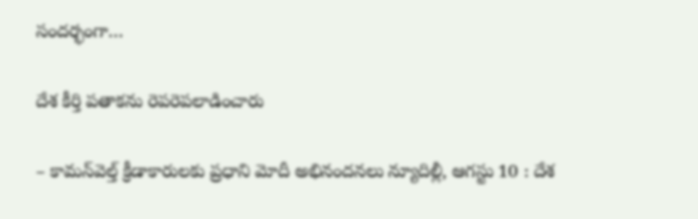సందర్భంగా…

దేశ కీర్తి పతాకను రెపరెపలాడించారు

– కామన్‌వెల్త్ క్రీడాకారులకు ప్రధాని మోదీ అభినందనలు న్యూదిల్లీ, ఆగస్టు 10 : దేశ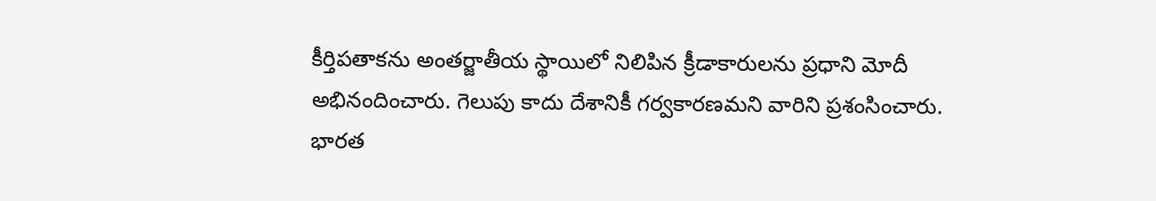కీర్తిపతాకను అంతర్జాతీయ స్థాయిలో నిలిపిన క్రీడాకారులను ప్రధాని మోదీ అభినందించారు. గెలుపు కాదు దేశానికీ గర్వకారణమని వారిని ప్రశంసించారు. భారత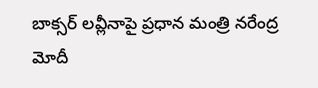బాక్సర్ లవ్లీనాపై ప్రధాన మంత్రి నరేంద్ర మోదీ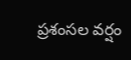ప్రశంసల వర్షం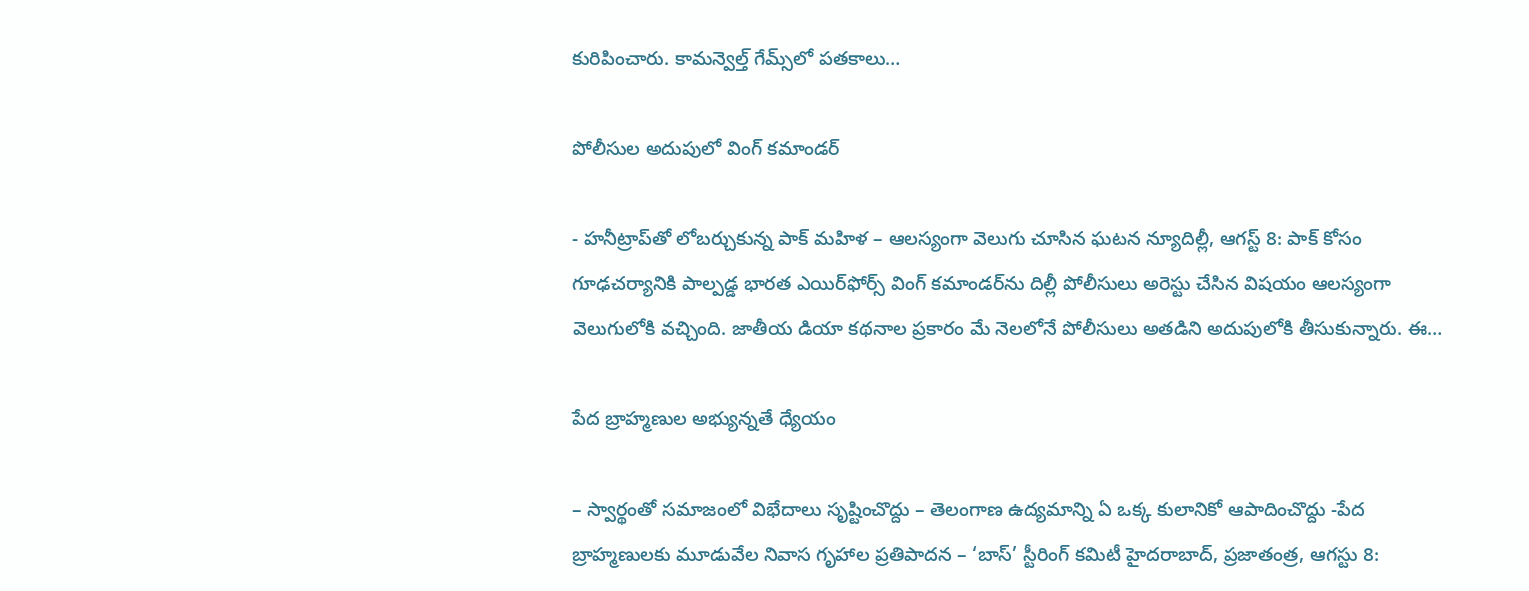కురిపించారు. కామన్వెల్త్ గేమ్స్‌లో పతకాలు…

పోలీసుల అదుపులో వింగ్‌ ‌కమాండర్‌

- హనీట్రాప్‌తో లోబర్చుకున్న పాక్‌ ‌మహిళ – ఆలస్యంగా వెలుగు చూసిన ఘటన న్యూదిల్లీ, ఆగస్ట్ 8: పాక్‌ ‌కోసం గూఢచర్యానికి పాల్పడ్డ భారత ఎయిర్‌ఫోర్స్ ‌వింగ్‌ ‌కమాండర్‌ను దిల్లీ పోలీసులు అరెస్టు చేసిన విషయం ఆలస్యంగా వెలుగులోకి వచ్చింది. జాతీయ డియా కథనాల ప్రకారం మే నెలలోనే పోలీసులు అతడిని అదుపులోకి తీసుకున్నారు. ఈ…

పేద బ్రాహ్మణుల అభ్యున్నతే ధ్యేయం

– స్వార్థంతో సమాజంలో విభేదాలు సృష్టించొద్దు – తెలంగాణ ఉద్యమాన్ని ఏ ఒక్క కులానికో ఆపాదించొద్దు -పేద బ్రాహ్మణులకు మూడువేల నివాస గృహాల ప్రతిపాదన – ‘బాస్’ స్టీరింగ్ కమిటీ హైదరాబాద్, ప్రజాతంత్ర, ఆగస్టు 8: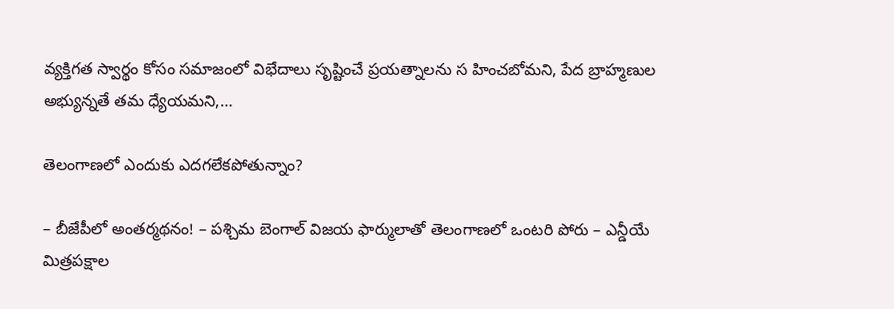వ్యక్తిగత స్వార్థం కోసం సమాజంలో విభేదాలు సృష్టించే ప్రయత్నాలను స హించబోమని, పేద బ్రాహ్మణుల అభ్యున్నతే తమ ధ్యేయమని,…

తెలంగాణలో ఎందుకు ఎదగలేకపోతున్నాం?

– బీజేపీలో అంతర్మథనం! – పశ్చిమ బెంగాల్ విజయ ఫార్ములాతో తెలంగాణలో ఒంటరి పోరు – ఎన్డీయే మిత్రపక్షాల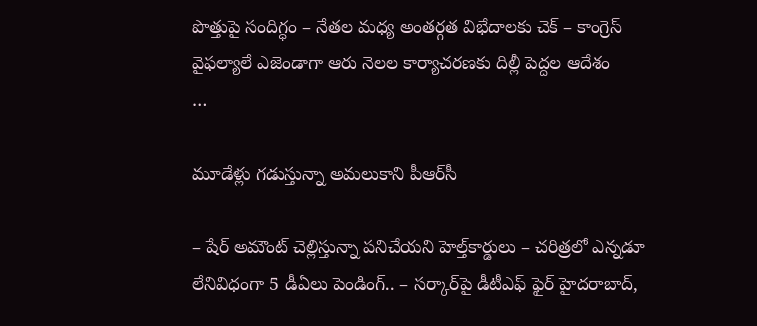పొత్తుపై సందిగ్ధం – నేతల మధ్య అంతర్గత విభేదాలకు చెక్ – కాంగ్రెస్ వైఫల్యాలే ఎజెండాగా ఆరు నెలల కార్యాచరణకు దిల్లీ పెద్దల ఆదేశం                …

మూడేళ్లు గ‌డుస్తున్నా అమ‌లుకాని పీఆర్‌సీ

– షేర్ అమౌంట్ చెల్లిస్తున్నా ప‌నిచేయ‌ని హెల్త్‌కార్డులు – చరిత్రలో ఎన్నడూ లేనివిధంగా 5 డీఏలు పెండింగ్.. – సర్కార్‌పై డీటీఎఫ్ ఫైర్ హైదరాబాద్,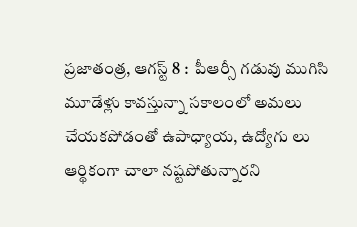ప్రజాతంత్ర, ఆగస్ట్ 8 :  పీఆర్సీ గడువు ముగిసి మూడేళ్లు కావస్తున్నా సకాలంలో అమలు చేయక‌పోడంతో ఉపాధ్యాయ, ఉద్యోగు లు ఆర్థికంగా చాలా నష్టపోతున్నారని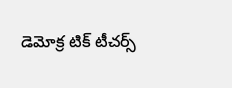డెమోక్ర టిక్ టీచర్స్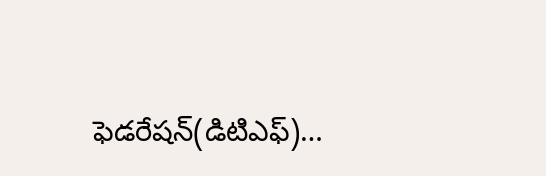ఫెడరేషన్(డిటిఎఫ్)…